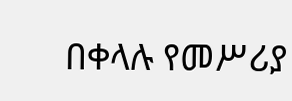በቀላሉ የመሥሪያ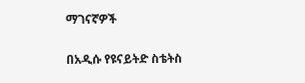ማገናኛዎች

በአዲሱ የዩናይትድ ስቴትስ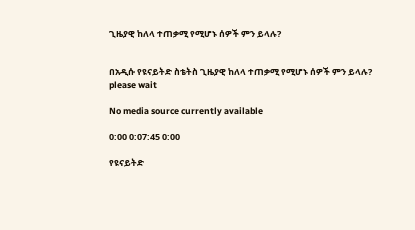ጊዜያዊ ከለላ ተጠቃሚ የሚሆኑ ሰዎች ምን ይላሉ?


በአዲሱ የዩናይትድ ስቴትስ ጊዜያዊ ከለላ ተጠቃሚ የሚሆኑ ሰዎች ምን ይላሉ?
please wait

No media source currently available

0:00 0:07:45 0:00

የዩናይትድ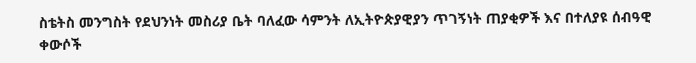ስቴትስ መንግስት የደህንነት መስሪያ ቤት ባለፈው ሳምንት ለኢትዮጵያዊያን ጥገኝነት ጠያቂዎች እና በተለያዩ ሰብዓዊ ቀውሶች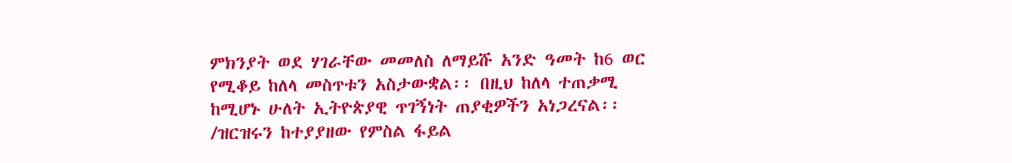ምክንያት ወደ ሃገራቸው መመለስ ለማይሹ አንድ ዓመት ከ6 ወር የሚቆይ ከለላ መስጥቱን አስታውቋል፡፡ በዚህ ከለላ ተጠቃሚ ከሚሆኑ ሁለት ኢትዮጵያዊ ጥገኝነት ጠያቂዎችን አነጋረናል፡፡ /ዝርዝሩን ከተያያዘው የምስል ፋይል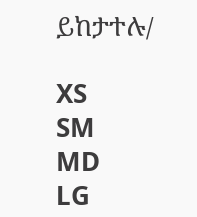ይከታተሉ/

XS
SM
MD
LG